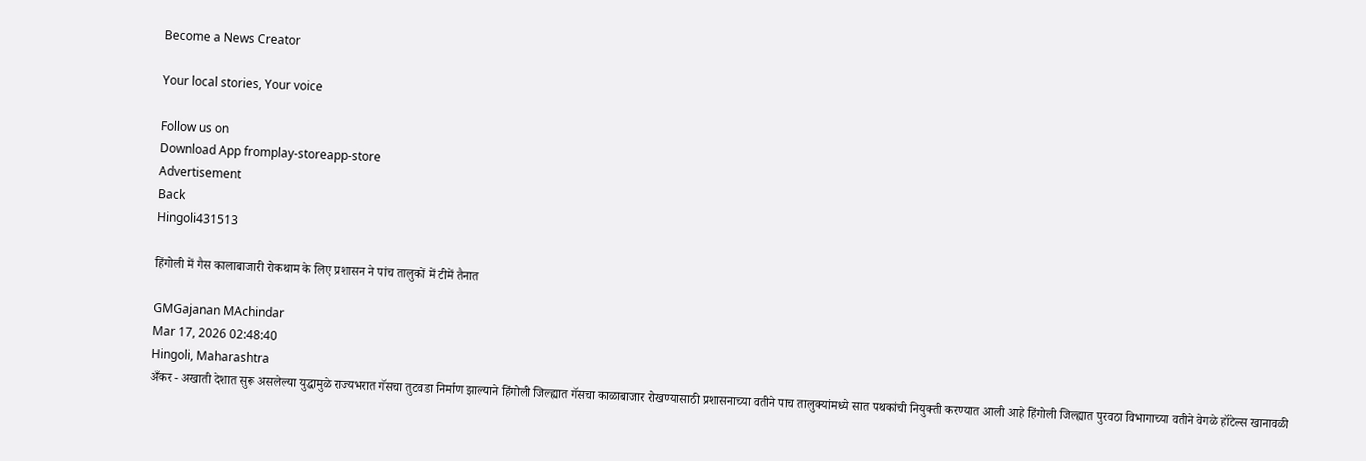Become a News Creator

Your local stories, Your voice

Follow us on
Download App fromplay-storeapp-store
Advertisement
Back
Hingoli431513

हिंगोली में गैस कालाबाजारी रोकथाम के लिए प्रशासन ने पांच तालुकों में टीमें तैनात

GMGajanan MAchindar
Mar 17, 2026 02:48:40
Hingoli, Maharashtra
अँकर - अखाती देशात सुरू असलेल्या युद्धामुळे राज्यभरात गॅसचा तुटवडा निर्माण झाल्याने हिंगोली जिल्ह्यात गॅसचा काळाबाजार रोखण्यासाठी प्रशासनाच्या वतीने पाच तालुक्यांमध्ये सात पथकांची नियुक्ती करण्यात आली आहे हिंगोली जिल्ह्यात पुरवठा विभागाच्या वतीने वेगळे हॉटेल्स खानावळी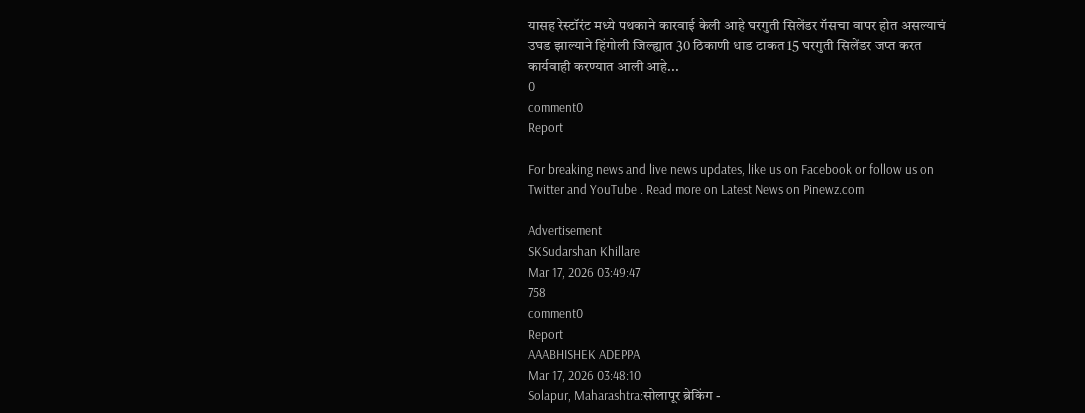यासह रेस्टॉरंट मध्ये पथकाने कारवाई केली आहे घरगुती सिलेंडर गॅसचा वापर होत असल्याचं उघड झाल्याने हिंगोली जिल्ह्यात 30 ठिकाणी धाड टाकत 15 घरगुती सिलेंडर जप्त करत कार्यवाही करण्यात आली आहे...
0
comment0
Report

For breaking news and live news updates, like us on Facebook or follow us on Twitter and YouTube . Read more on Latest News on Pinewz.com

Advertisement
SKSudarshan Khillare
Mar 17, 2026 03:49:47
758
comment0
Report
AAABHISHEK ADEPPA
Mar 17, 2026 03:48:10
Solapur, Maharashtra:सोलापूर ब्रेकिंग -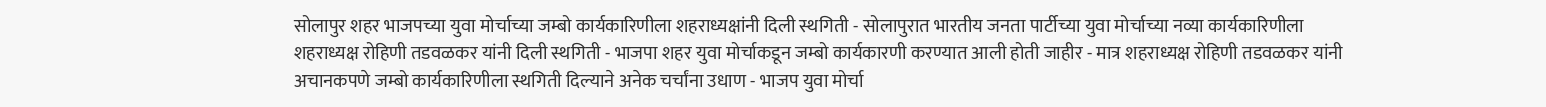सोलापुर शहर भाजपच्या युवा मोर्चाच्या जम्बो कार्यकारिणीला शहराध्यक्षांनी दिली स्थगिती - सोलापुरात भारतीय जनता पार्टीच्या युवा मोर्चाच्या नव्या कार्यकारिणीला शहराध्यक्ष रोहिणी तडवळकर यांनी दिली स्थगिती - भाजपा शहर युवा मोर्चाकडून जम्बो कार्यकारणी करण्यात आली होती जाहीर - मात्र शहराध्यक्ष रोहिणी तडवळकर यांनी अचानकपणे जम्बो कार्यकारिणीला स्थगिती दिल्याने अनेक चर्चांना उधाण - भाजप युवा मोर्चा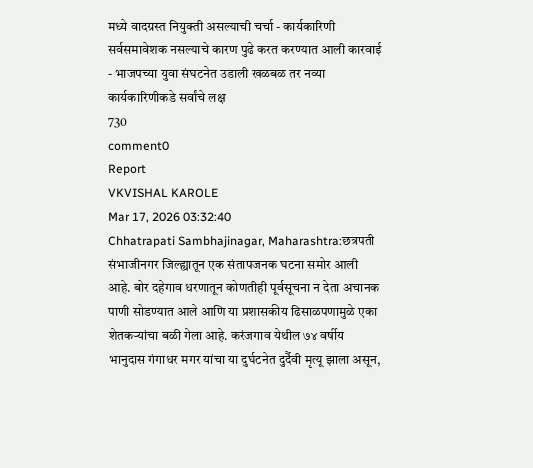मध्ये वादग्रस्त नियुक्ती असल्याची चर्चा - कार्यकारिणी सर्वसमावेशक नसल्याचे कारण पुढे करत करण्यात आली कारवाई - भाजपच्या युवा संघटनेत उडाली खळबळ तर नव्या कार्यकारिणीकडे सर्वांचे लक्ष
730
comment0
Report
VKVISHAL KAROLE
Mar 17, 2026 03:32:40
Chhatrapati Sambhajinagar, Maharashtra:छत्रपती संभाजीनगर जिल्ह्यातून एक संतापजनक घटना समोर आली आहे. बोर दहेगाव धरणातून कोणतीही पूर्वसूचना न देता अचानक पाणी सोडण्यात आले आणि या प्रशासकीय ढिसाळपणामुळे एका शेतकऱ्यांचा बळी गेला आहे. करंजगाव येथील ७४ वर्षीय भानुदास गंगाधर मगर यांचा या दुर्घटनेत दुर्दैवी मृत्यू झाला असून,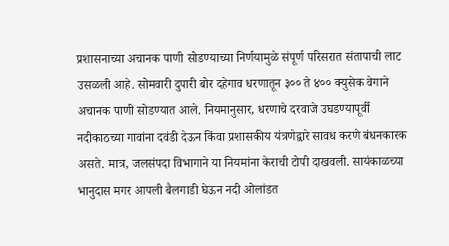प्रशासनाच्या अचानक पाणी सोडण्याच्या निर्णयामुळे संपूर्ण परिसरात संतापाची लाट उसळली आहे. सोमवारी दुपारी बोर दहेगाव धरणातून ३०० ते ४०० क्युसेक वेगाने अचानक पाणी सोडण्यात आले. नियमानुसार, धरणाचे दरवाजे उघडण्यापूर्वी नदीकाठच्या गावांना दवंडी देऊन किंवा प्रशासकीय यंत्रणेद्वारे सावध करणे बंधनकारक असते. मात्र, जलसंपदा विभागाने या नियमांना केराची टोपी दाखवली. सायंकाळच्या भानुदास मगर आपली बैलगाडी घेऊन नदी ओलांडत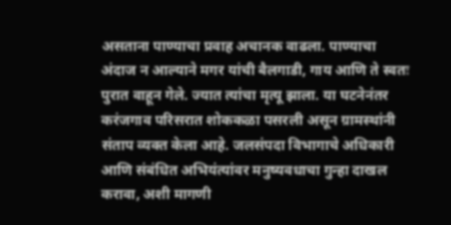असताना पाण्याचा प्रवाह अचानक वाढला. पाण्याचा अंदाज न आल्याने मगर यांची बैलगाडी, गाय आणि ते स्वतः पुरात वाहून गेले. ज्यात त्यांचा मृत्यू झाला. या घटनेनंतर करंजगाव परिसरात शोककळा पसरली असून ग्रामस्थांनी संताप व्यक्त केला आहे. जलसंपदा विभागाचे अधिकारी आणि संबंधित अभियंत्यांवर मनुष्यवधाचा गुन्हा दाखल करावा, अशी मागणी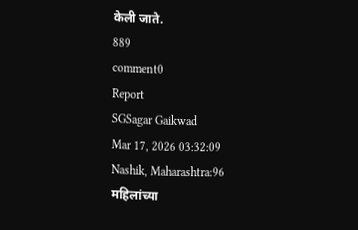केली जाते.
889
comment0
Report
SGSagar Gaikwad
Mar 17, 2026 03:32:09
Nashik, Maharashtra:96 महिलांच्या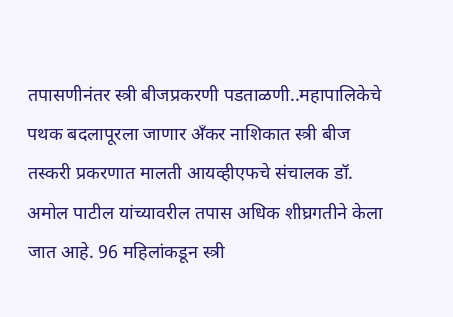तपासणीनंतर स्त्री बीजप्रकरणी पडताळणी..महापालिकेचे पथक बदलापूरला जाणार अँकर नाशिकात स्त्री बीज तस्करी प्रकरणात मालती आयव्हीएफचे संचालक डॉ. अमोल पाटील यांच्यावरील तपास अधिक शीघ्रगतीने केला जात आहे. 96 महिलांकडून स्त्री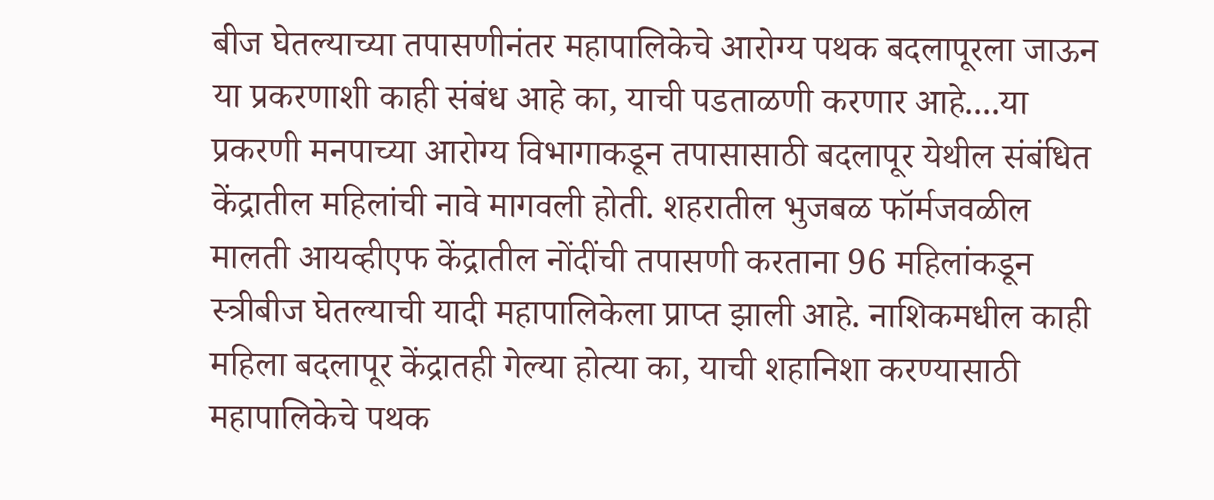बीज घेतल्याच्या तपासणीनंतर महापालिकेचे आरोग्य पथक बदलापूरला जाऊन या प्रकरणाशी काही संबंध आहे का, याची पडताळणी करणार आहे....या प्रकरणी मनपाच्या आरोग्य विभागाकडून तपासासाठी बदलापूर येथील संबंधित केंद्रातील महिलांची नावे मागवली होती. शहरातील भुजबळ फॉर्मजवळील मालती आयव्हीएफ केंद्रातील नोंदींची तपासणी करताना 96 महिलांकडून स्त्रीबीज घेतल्याची यादी महापालिकेला प्राप्त झाली आहे. नाशिकमधील काही महिला बदलापूर केंद्रातही गेल्या होत्या का, याची शहानिशा करण्यासाठी महापालिकेचे पथक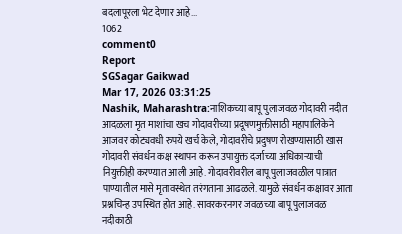बदलापूरला भेट देणार आहे...
1062
comment0
Report
SGSagar Gaikwad
Mar 17, 2026 03:31:25
Nashik, Maharashtra:नाशिकच्या बापू पुलाजवळ गोदावरी नदीत आदळला मृत माशांचा खच गोदावरीच्या प्रदूषणमुक्तीसाठी महापालिकेने आजवर कोट्यवधी रुपये खर्च केले, गोदावरीचे प्रदुषण रोखण्यासाठी खास गोदावरी संवर्धन कक्ष स्थापन करून उपायुक्त दर्जाच्या अधिकाऱ्याची नियुक्तीही करण्यात आली आहे. गोदावरीवरील बापू पुलाजवळील पात्रात पाण्यातील मासे मृतावस्थेत तरंगताना आढळले. यामुळे संवर्धन कक्षावर आता प्रश्नचिन्ह उपस्थित होत आहे. सावरकरनगर जवळच्या बापू पुलाजवळ नदीकाठी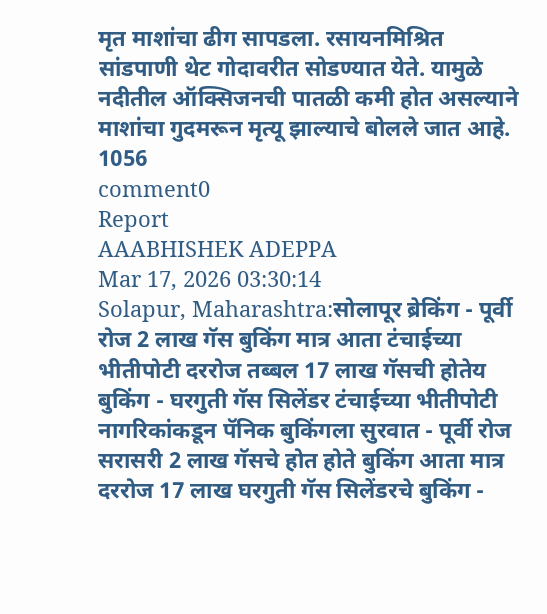मृत माशांचा ढीग सापडला. रसायनमिश्रित सांडपाणी थेट गोदावरीत सोडण्यात येते. यामुळे नदीतील ऑक्सिजनची पातळी कमी होत असल्याने माशांचा गुदमरून मृत्यू झाल्याचे बोलले जात आहे.
1056
comment0
Report
AAABHISHEK ADEPPA
Mar 17, 2026 03:30:14
Solapur, Maharashtra:सोलापूर ब्रेकिंग - पूर्वी रोज 2 लाख गॅस बुकिंग मात्र आता टंचाईच्या भीतीपोटी दररोज तब्बल 17 लाख गॅसची होतेय बुकिंग - घरगुती गॅस सिलेंडर टंचाईच्या भीतीपोटी नागरिकांकडून पॅनिक बुकिंगला सुरवात - पूर्वी रोज सरासरी 2 लाख गॅसचे होत होते बुकिंग आता मात्र दररोज 17 लाख घरगुती गॅस सिलेंडरचे बुकिंग -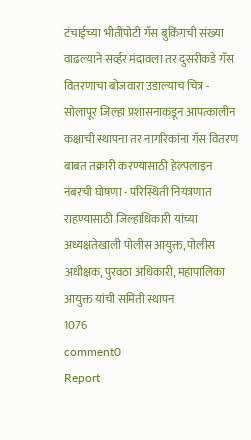टंचाईच्या भीतीपोटी गॅस बुकिंगची संख्या वाढल्याने सर्व्हर मंदावला तर दुसरीकडे गॅस वितरणाचा बोजवारा उडाल्याच चित्र - सोलापूर जिल्हा प्रशासनाकडून आपत्कालीन कक्षाची स्थापना तर नागरिकांना गॅस वितरण बाबत तक्रारी करण्यासाठी हेल्पलाइन नंबरची घोषणा - परिस्थिती नियंत्रणात राहण्यासाठी जिल्हाधिकारी यांच्या अध्यक्षतेखाली पोलीस आयुक्त, पोलीस अधीक्षक, पुरवठा अधिकारी, महापालिका आयुक्त यांची समिती स्थापन
1076
comment0
Report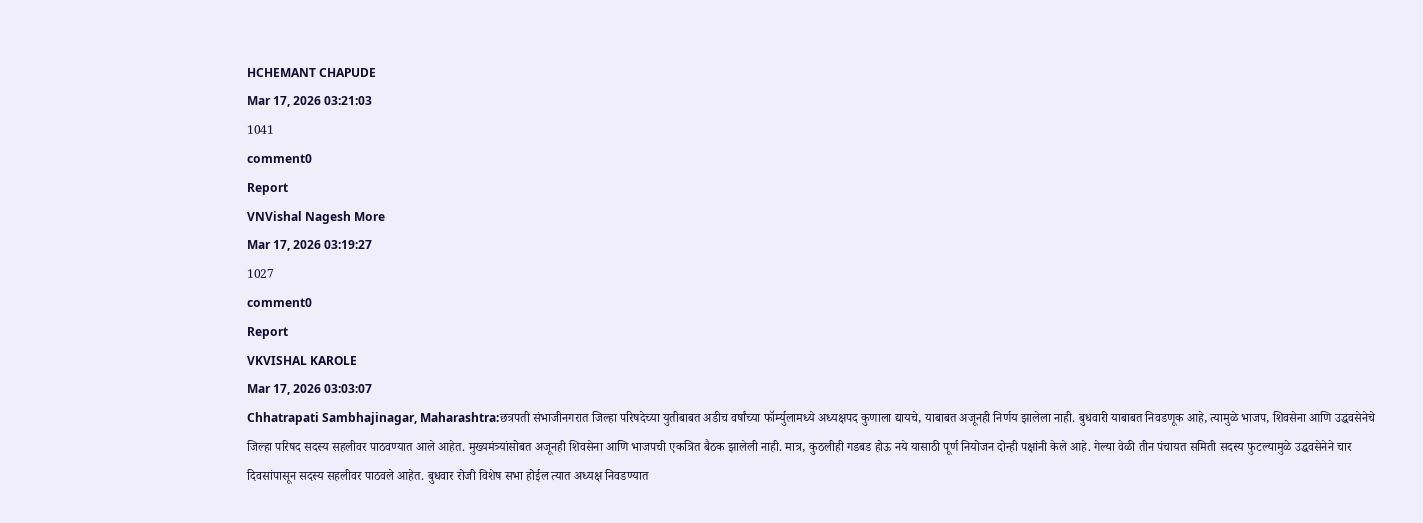HCHEMANT CHAPUDE
Mar 17, 2026 03:21:03
1041
comment0
Report
VNVishal Nagesh More
Mar 17, 2026 03:19:27
1027
comment0
Report
VKVISHAL KAROLE
Mar 17, 2026 03:03:07
Chhatrapati Sambhajinagar, Maharashtra:छत्रपती संभाजीनगरात जिल्हा परिषदेच्या युतीबाबत अडीच वर्षांच्या फॉर्म्युलामध्ये अध्यक्षपद कुणाला द्यायचे, याबाबत अजूनही निर्णय झालेला नाही. बुधवारी याबाबत निवडणूक आहे, त्यामुळे भाजप, शिवसेना आणि उद्धवसेनेचे जिल्हा परिषद सदस्य सहलीवर पाठवण्यात आले आहेत. मुख्यमंत्र्यांसोबत अजूनही शिवसेना आणि भाजपची एकत्रित बैठक झालेली नाही. मात्र, कुठलीही गडबड होऊ नये यासाठी पूर्ण नियोजन दोन्ही पक्षांनी केले आहे. गेल्या वेळी तीन पंचायत समिती सदस्य फुटल्यामुळे उद्धवसेनेने चार दिवसांपासून सदस्य सहलीवर पाठवले आहेत. बुधवार रोजी विशेष सभा होईल त्यात अध्यक्ष निवडण्यात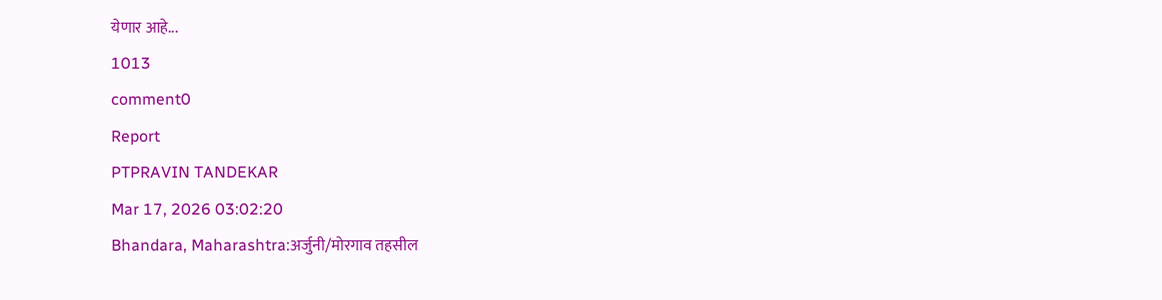येणार आहे...
1013
comment0
Report
PTPRAVIN TANDEKAR
Mar 17, 2026 03:02:20
Bhandara, Maharashtra:अर्जुनी/मोरगाव तहसील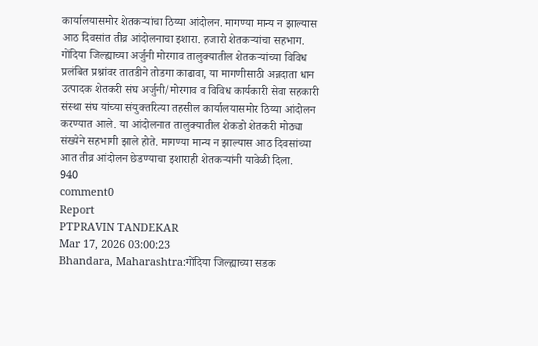कार्यालयासमोर शेतकऱ्यांचा ठिय्या आंदोलन. मागण्या मान्य न झाल्यास आठ दिवसांत तीव्र आंदोलनाचा इशारा. हजारो शेतकऱ्यांचा सहभाग. गोंदिया जिल्ह्याच्या अर्जुनी मोरगाव तालुक्यातील शेतकऱ्यांच्या विविध प्रलंबित प्रश्नांवर तातडीने तोडगा काढावा, या मागणीसाठी अन्नदाता धान उत्पादक शेतकरी संघ अर्जुनी/मोरगाव व विविध कार्यकारी सेवा सहकारी संस्था संघ यांच्या संयुक्तरित्या तहसील कार्यालयासमोर ठिय्या आंदोलन करण्यात आले. या आंदोलनात तालुक्यातील शेकडो शेतकरी मोठ्या संख्येने सहभागी झाले होते. मागण्या मान्य न झाल्यास आठ दिवसांच्या आत तीव्र आंदोलन छेडण्याचा इशाराही शेतकऱ्यांनी यावेळी दिला.
940
comment0
Report
PTPRAVIN TANDEKAR
Mar 17, 2026 03:00:23
Bhandara, Maharashtra:गोंदिया जिल्ह्याच्या सडक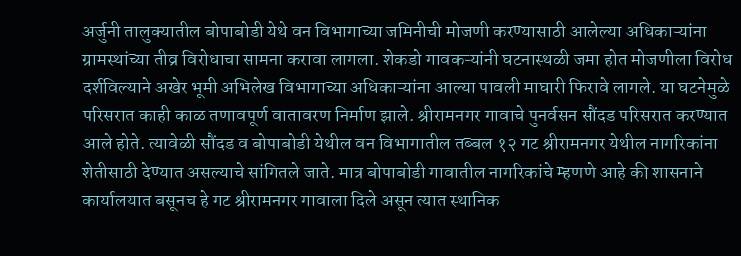अर्जुनी तालुक्यातील बोपाबोडी येथे वन विभागाच्या जमिनीची मोजणी करण्यासाठी आलेल्या अधिकाऱ्यांना ग्रामस्थांच्या तीव्र विरोधाचा सामना करावा लागला. शेकडो गावकऱ्यांनी घटनास्थळी जमा होत मोजणीला विरोध दर्शविल्याने अखेर भूमी अभिलेख विभागाच्या अधिकाऱ्यांना आल्या पावली माघारी फिरावे लागले. या घटनेमुळे परिसरात काही काळ तणावपूर्ण वातावरण निर्माण झाले. श्रीरामनगर गावाचे पुनर्वसन सौंदड परिसरात करण्यात आले होते. त्यावेळी सौंदड व बोपाबोडी येथील वन विभागातील तब्बल १२ गट श्रीरामनगर येथील नागरिकांना शेतीसाठी देण्यात असल्याचे सांगितले जाते. मात्र बोपाबोडी गावातील नागरिकांचे म्हणणे आहे की शासनाने कार्यालयात बसूनच हे गट श्रीरामनगर गावाला दिले असून त्यात स्थानिक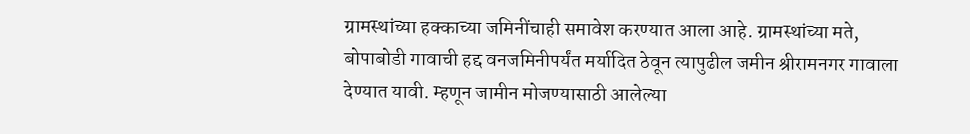ग्रामस्थांच्या हक्काच्या जमिनींचाही समावेश करण्यात आला आहे. ग्रामस्थांच्या मते, बोपाबोडी गावाची हद्द वनजमिनीपर्यंत मर्यादित ठेवून त्यापुढील जमीन श्रीरामनगर गावाला देण्यात यावी. म्हणून जामीन मोजण्यासाठी आलेल्या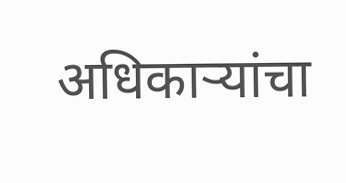अधिकाऱ्यांचा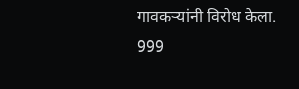गावकऱ्यांनी विरोध केला.
999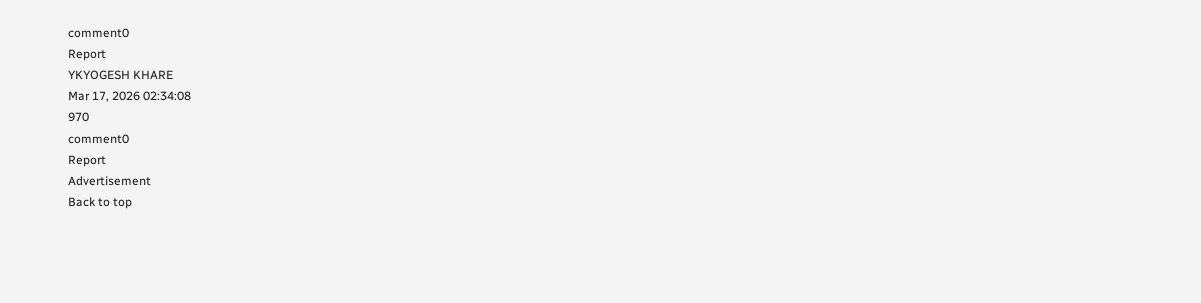comment0
Report
YKYOGESH KHARE
Mar 17, 2026 02:34:08
970
comment0
Report
Advertisement
Back to top